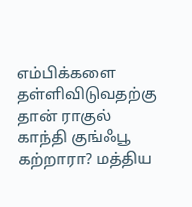எம்பிக்களை தள்ளிவிடுவதற்கு தான் ராகுல் காந்தி குங்ஃபூ கற்றாரா? மத்திய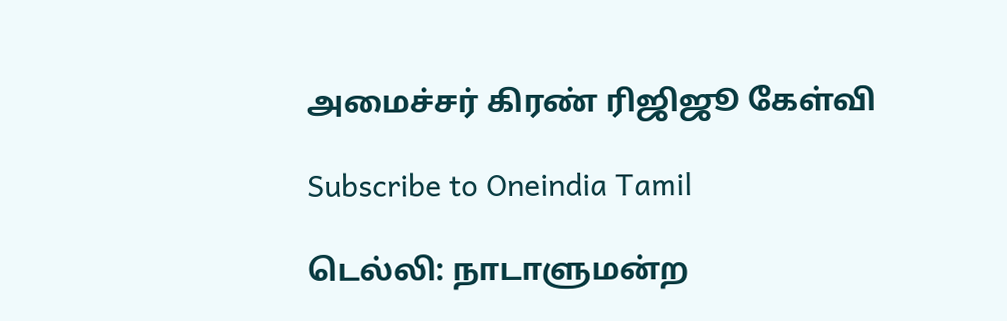அமைச்சர் கிரண் ரிஜிஜூ கேள்வி

Subscribe to Oneindia Tamil

டெல்லி: நாடாளுமன்ற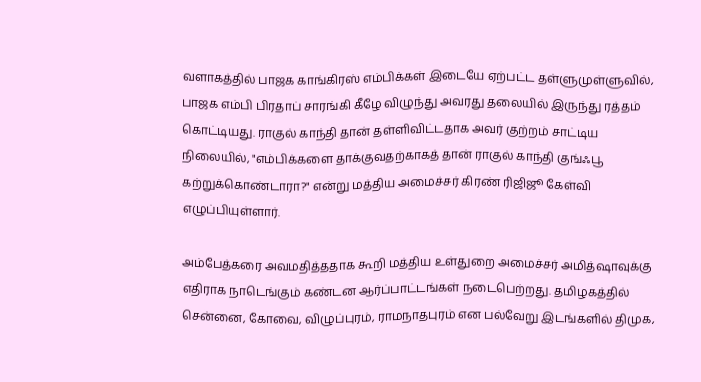வளாகத்தில் பாஜக காங்கிரஸ் எம்பிக்கள் இடையே ஏற்பட்ட தள்ளுமுள்ளுவில், பாஜக எம்பி பிரதாப் சாரங்கி கீழே விழுந்து அவரது தலையில் இருந்து ரத்தம் கொட்டியது. ராகுல் காந்தி தான் தள்ளிவிட்டதாக அவர் குற்றம் சாட்டிய நிலையில், "எம்பிக்களை தாக்குவதற்காகத் தான் ராகுல் காந்தி குங்ஃபூ கற்றுக்கொண்டாரா?" என்று மத்திய அமைச்சர் கிரண் ரிஜிஜூ கேள்வி எழுப்பியுள்ளார்.

அம்பேத்கரை அவமதித்ததாக கூறி மத்திய உள்துறை அமைச்சர் அமித்ஷாவுக்கு எதிராக நாடெங்கும் கண்டன ஆர்ப்பாட்டங்கள் நடைபெற்றது. தமிழகத்தில் சென்னை, கோவை, விழுப்புரம், ராமநாதபுரம் என பல்வேறு இடங்களில் திமுக,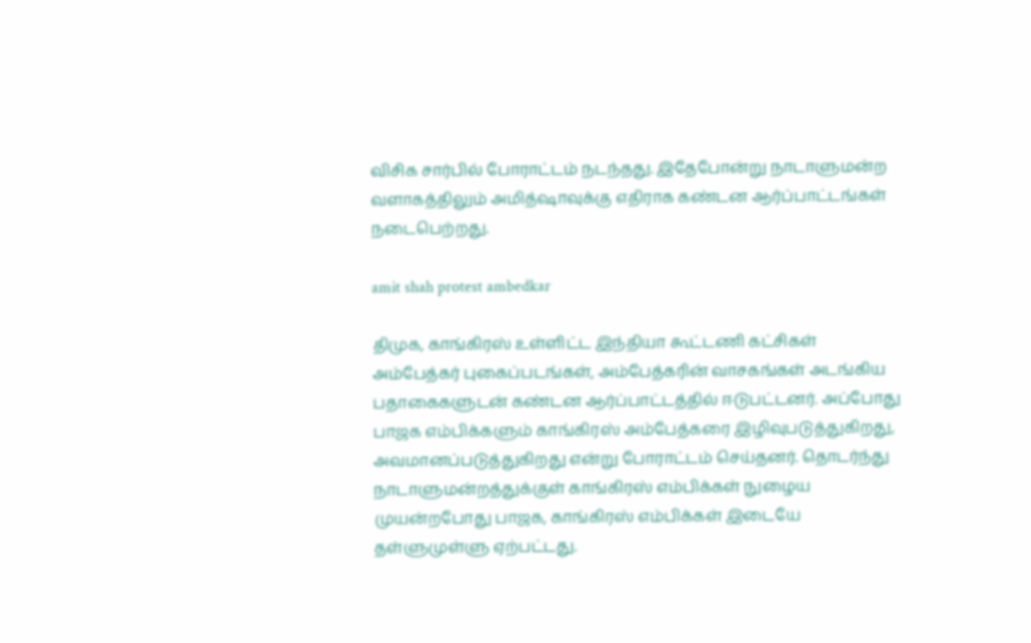விசிக சார்பில் போராட்டம் நடந்தது. இதேபோன்று நாடாளுமன்ற வளாகத்திலும் அமித்ஷாவுக்கு எதிராக கண்டன ஆர்ப்பாட்டங்கள் நடைபெற்றது.

amit shah protest ambedkar

திமுக, காங்கிரஸ் உள்ளிட்ட இந்தியா கூட்டணி கட்சிகள் அம்பேத்கர் புகைப்படங்கள், அம்பேத்கரின் வாசகங்கள் அடங்கிய பதாகைகளுடன் கண்டன ஆர்ப்பாட்டத்தில் ஈடுபட்டனர். அப்போது பாஜக எம்பிக்களும் காங்கிரஸ் அம்பேத்கரை இழிவுபடுத்துகிறது, அவமானப்படுத்துகிறது என்று போராட்டம் செய்தனர். தொடர்ந்து நாடாளுமன்றத்துக்குள் காங்கிரஸ் எம்பிக்கள் நுழைய முயன்றபோது பாஜக, காங்கிரஸ் எம்பிக்கள் இடையே தள்ளுமுள்ளு ஏற்பட்டது.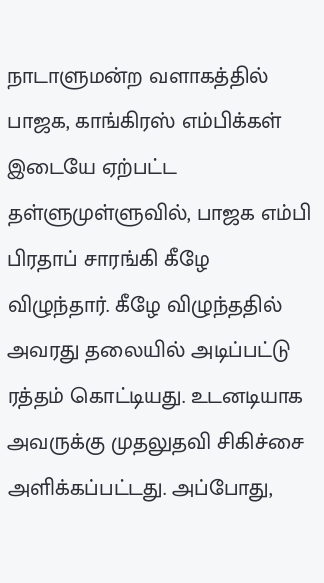நாடாளுமன்ற வளாகத்தில் பாஜக, காங்கிரஸ் எம்பிக்கள் இடையே ஏற்பட்ட தள்ளுமுள்ளுவில், பாஜக எம்பி பிரதாப் சாரங்கி கீழே விழுந்தார். கீழே விழுந்ததில் அவரது தலையில் அடிப்பட்டு ரத்தம் கொட்டியது. உடனடியாக அவருக்கு முதலுதவி சிகிச்சை அளிக்கப்பட்டது. அப்போது,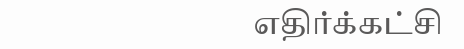எதிர்க்கட்சி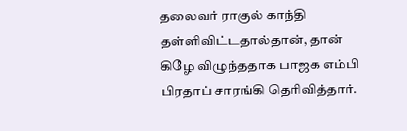தலைவர் ராகுல் காந்தி தள்ளிவிட்டதால்தான், தான் கிழே விழுந்ததாக பாஜக எம்பி பிரதாப் சாரங்கி தெரிவித்தார்.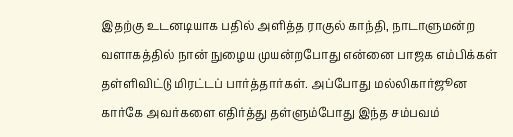இதற்கு உடனடியாக பதில் அளித்த ராகுல் காந்தி, நாடாளுமன்ற வளாகத்தில் நான் நுழைய முயன்றபோது என்னை பாஜக எம்பிக்கள் தள்ளிவிட்டு மிரட்டப் பார்த்தார்கள். அப்போது மல்லிகார்ஜூன கார்கே அவர்களை எதிர்த்து தள்ளும்போது இந்த சம்பவம்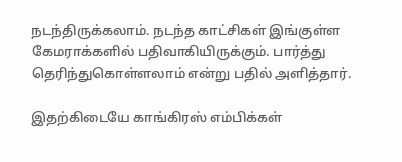நடந்திருக்கலாம். நடந்த காட்சிகள் இங்குள்ள கேமராக்களில் பதிவாகியிருக்கும். பார்த்து தெரிந்துகொள்ளலாம் என்று பதில் அளித்தார்.

இதற்கிடையே காங்கிரஸ் எம்பிக்கள்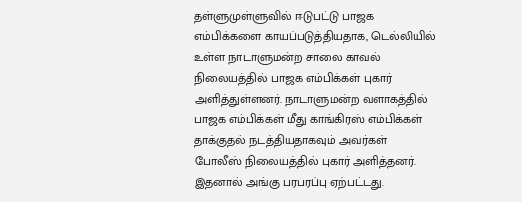தள்ளுமுள்ளுவில் ஈடுபட்டு பாஜக எம்பிக்களை காயப்படுத்தியதாக, டெல்லியில் உள்ள நாடாளுமன்ற சாலை காவல் நிலையத்தில் பாஜக எம்பிக்கள் புகார் அளித்துள்ளனர். நாடாளுமன்ற வளாகத்தில் பாஜக எம்பிக்கள் மீது காங்கிரஸ் எம்பிக்கள் தாக்குதல் நடத்தியதாகவும் அவர்கள் போலீஸ் நிலையத்தில் புகார் அளித்தனர். இதனால் அங்கு பரபரப்பு ஏற்பட்டது.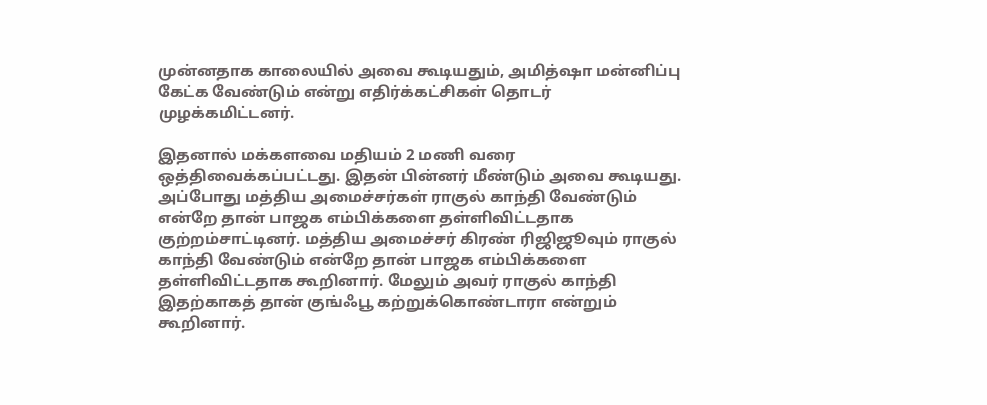முன்னதாக காலையில் அவை கூடியதும், அமித்ஷா மன்னிப்பு கேட்க வேண்டும் என்று எதிர்க்கட்சிகள் தொடர் முழக்கமிட்டனர்.

இதனால் மக்களவை மதியம் 2 மணி வரை ஒத்திவைக்கப்பட்டது. இதன் பின்னர் மீண்டும் அவை கூடியது. அப்போது மத்திய அமைச்சர்கள் ராகுல் காந்தி வேண்டும் என்றே தான் பாஜக எம்பிக்களை தள்ளிவிட்டதாக குற்றம்சாட்டினர். மத்திய அமைச்சர் கிரண் ரிஜிஜூவும் ராகுல் காந்தி வேண்டும் என்றே தான் பாஜக எம்பிக்களை தள்ளிவிட்டதாக கூறினார். மேலும் அவர் ராகுல் காந்தி இதற்காகத் தான் குங்ஃபூ கற்றுக்கொண்டாரா என்றும் கூறினார்.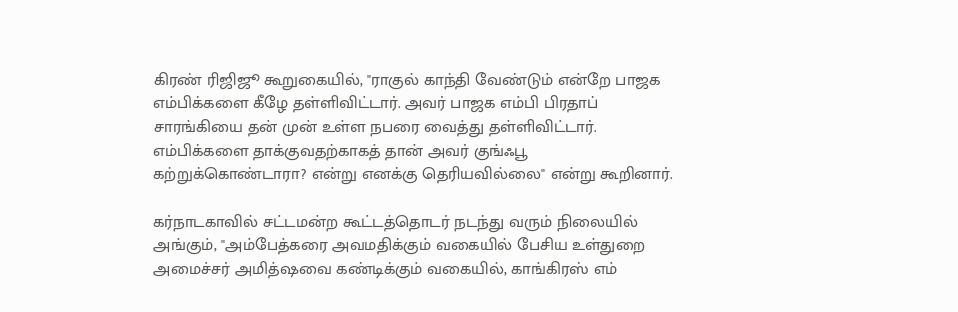கிரண் ரிஜிஜூ கூறுகையில், "ராகுல் காந்தி வேண்டும் என்றே பாஜக எம்பிக்களை கீழே தள்ளிவிட்டார். அவர் பாஜக எம்பி பிரதாப் சாரங்கியை தன் முன் உள்ள நபரை வைத்து தள்ளிவிட்டார். எம்பிக்களை தாக்குவதற்காகத் தான் அவர் குங்ஃபூ கற்றுக்கொண்டாரா? என்று எனக்கு தெரியவில்லை" என்று கூறினார்.

கர்நாடகாவில் சட்டமன்ற கூட்டத்தொடர் நடந்து வரும் நிலையில் அங்கும், "அம்பேத்கரை அவமதிக்கும் வகையில் பேசிய உள்துறை அமைச்சர் அமித்ஷவை கண்டிக்கும் வகையில், காங்கிரஸ் எம்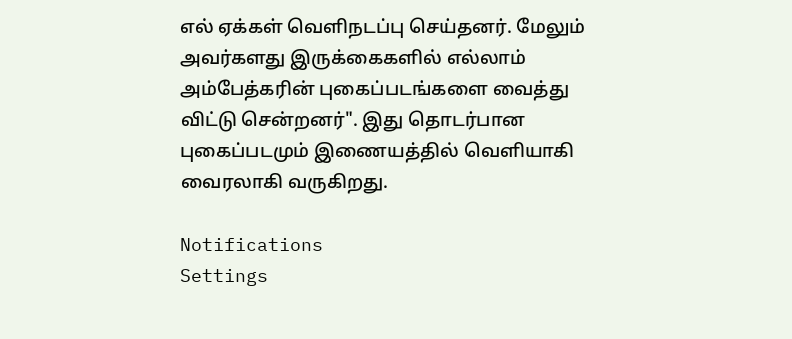எல் ஏக்கள் வெளிநடப்பு செய்தனர். மேலும் அவர்களது இருக்கைகளில் எல்லாம் அம்பேத்கரின் புகைப்படங்களை வைத்து விட்டு சென்றனர்". இது தொடர்பான புகைப்படமும் இணையத்தில் வெளியாகி வைரலாகி வருகிறது.

Notifications
Settings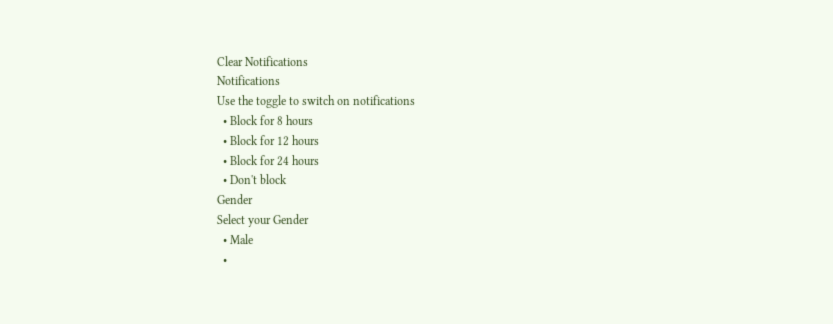Clear Notifications
Notifications
Use the toggle to switch on notifications
  • Block for 8 hours
  • Block for 12 hours
  • Block for 24 hours
  • Don't block
Gender
Select your Gender
  • Male
  •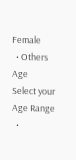Female
  • Others
Age
Select your Age Range
  •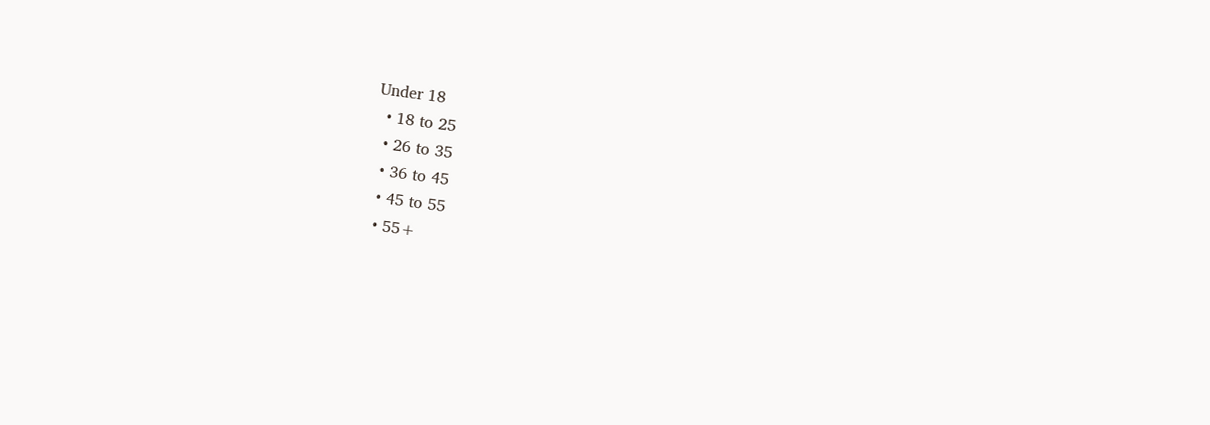Under 18
  • 18 to 25
  • 26 to 35
  • 36 to 45
  • 45 to 55
  • 55+